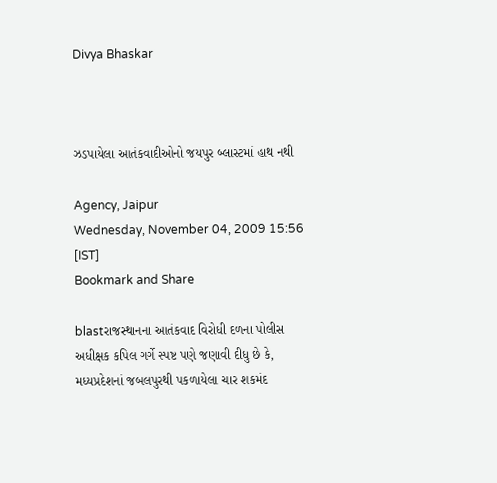Divya Bhaskar



ઝડપાયેલા આતંકવાદીઓનો જયપુર બ્લાસ્ટમાં હાથ નથી

Agency, Jaipur
Wednesday, November 04, 2009 15:56 [IST]
Bookmark and Share

blastરાજસ્થાનના આતંકવાદ વિરોધી દળના પોલીસ અધીક્ષક કપિલ ગર્ગે સ્પષ્ટ પણે જણાવી દીધુ છે કે, મધ્યપ્રદેશનાં જબલપુરથી પકળાયેલા ચાર શકમંદ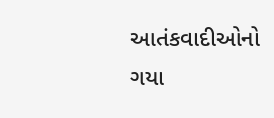આતંકવાદીઓનો ગયા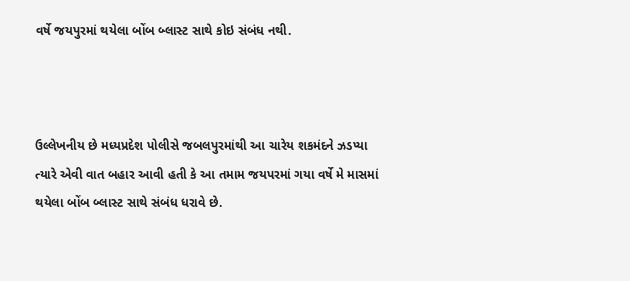વર્ષે જયપુરમાં થયેલા બોંબ બ્લાસ્ટ સાથે કોઇ સંબંધ નથી.



ઉલ્લેખનીય છે મધ્યપ્રદેશ પોલીસે જબલપુરમાંથી આ ચારેય શકમંદને ઝડપ્યા ત્યારે એવી વાત બહાર આવી હતી કે આ તમામ જયપરમાં ગયા વર્ષે મે માસમાં થયેલા બોંબ બ્લાસ્ટ સાથે સંબંધ ધરાવે છે.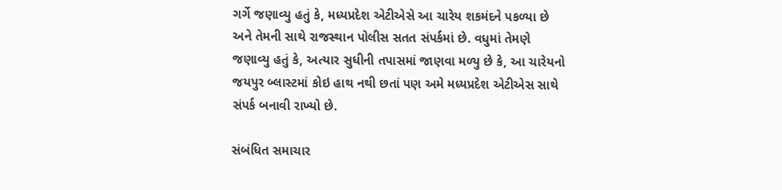ગર્ગે જણાવ્યુ હતું કે, મધ્યપ્રદેશ એટીએસે આ ચારેય શકમંદને પકળ્યા છે અને તેમની સાથે રાજસ્થાન પોલીસ સતત સંપર્કમાં છે. વધુમાં તેમણે જણાવ્યુ હતું કે, અત્યાર સુધીની તપાસમાં જાણવા મળ્યુ છે કે, આ ચારેયનો જયપુર બ્લાસ્ટમાં કોઇ હાથ નથી છતાં પણ અમે મધ્યપ્રદેશ એટીએસ સાથે સંપર્ક બનાવી રાખ્યો છે.

સંબંધિત સમાચાર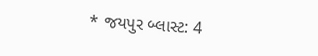* જયપુર બ્લાસ્ટ: 4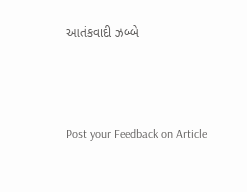આતંકવાદી ઝબ્બે



Post your Feedback on Article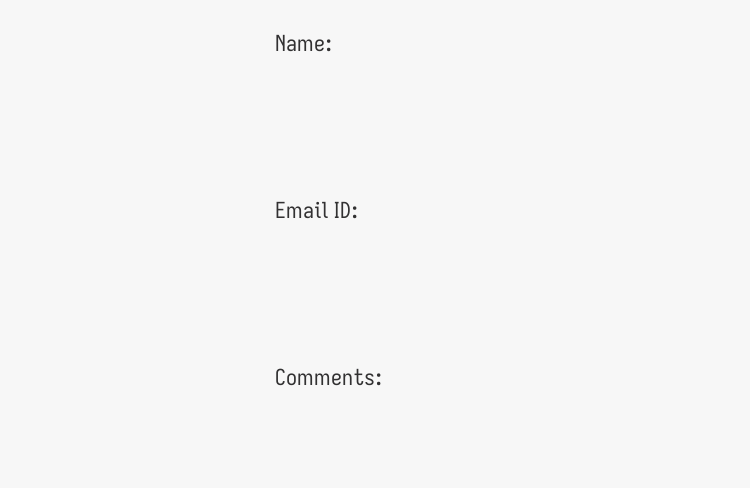Name:



Email ID:



Comments: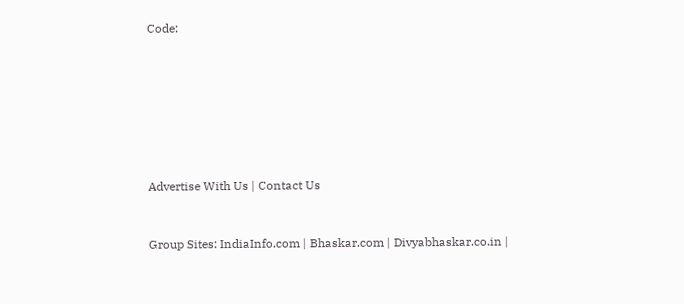Code:










Advertise With Us | Contact Us



Group Sites: IndiaInfo.com | Bhaskar.com | Divyabhaskar.co.in |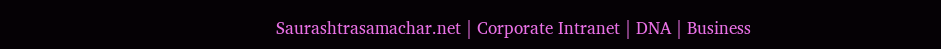Saurashtrasamachar.net | Corporate Intranet | DNA | Business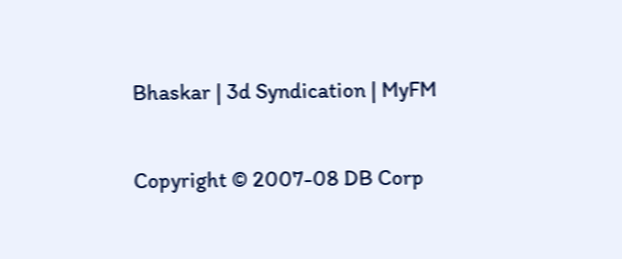Bhaskar | 3d Syndication | MyFM

Copyright © 2007-08 DB Corp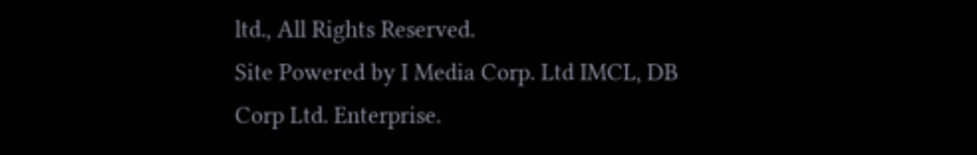ltd., All Rights Reserved.
Site Powered by I Media Corp. Ltd IMCL, DB Corp Ltd. Enterprise.